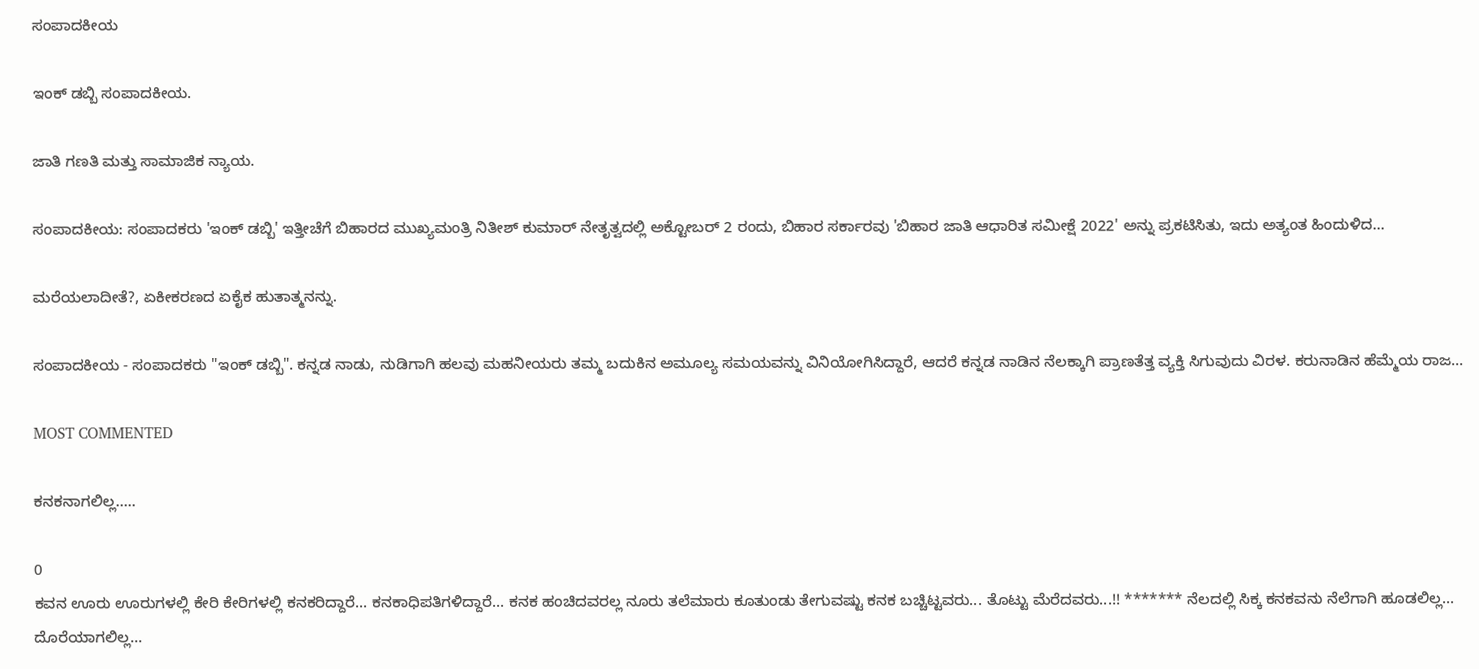ಸಂಪಾದಕೀಯ

ಇಂಕ್ ಡಬ್ಬಿ ಸಂಪಾದಕೀಯ.

ಜಾತಿ ಗಣತಿ ಮತ್ತು ಸಾಮಾಜಿಕ ನ್ಯಾಯ.

ಸಂಪಾದಕೀಯ: ಸಂಪಾದಕರು 'ಇಂಕ್ ಡಬ್ಬಿ' ಇತ್ತೀಚೆಗೆ ಬಿಹಾರದ ಮುಖ್ಯಮಂತ್ರಿ ನಿತೀಶ್ ಕುಮಾರ್ ನೇತೃತ್ವದಲ್ಲಿ ಅಕ್ಟೋಬರ್ 2 ರಂದು, ಬಿಹಾರ ಸರ್ಕಾರವು 'ಬಿಹಾರ ಜಾತಿ ಆಧಾರಿತ ಸಮೀಕ್ಷೆ 2022' ಅನ್ನು ಪ್ರಕಟಿಸಿತು, ಇದು ಅತ್ಯಂತ ಹಿಂದುಳಿದ...

ಮರೆಯಲಾದೀತೆ?, ಏಕೀಕರಣದ ಏಕೈಕ ಹುತಾತ್ಮನನ್ನು.

ಸಂಪಾದಕೀಯ - ಸಂಪಾದಕರು "ಇಂಕ್ ಡಬ್ಬಿ". ಕನ್ನಡ ನಾಡು, ನುಡಿಗಾಗಿ ಹಲವು ಮಹನೀಯರು ತಮ್ಮ ಬದುಕಿನ ಅಮೂಲ್ಯ ಸಮಯವನ್ನು ವಿನಿಯೋಗಿಸಿದ್ದಾರೆ, ಆದರೆ ಕನ್ನಡ ನಾಡಿನ ನೆಲಕ್ಕಾಗಿ ಪ್ರಾಣತೆತ್ತ ವ್ಯಕ್ತಿ ಸಿಗುವುದು ವಿರಳ. ಕರುನಾಡಿನ ಹೆಮ್ಮೆಯ ರಾಜ...

MOST COMMENTED

ಕನಕನಾಗಲಿಲ್ಲ…..

0
ಕವನ ಊರು ಊರುಗಳಲ್ಲಿ ಕೇರಿ ಕೇರಿಗಳಲ್ಲಿ ಕನಕರಿದ್ದಾರೆ... ಕನಕಾಧಿಪತಿಗಳಿದ್ದಾರೆ... ಕನಕ ಹಂಚಿದವರಲ್ಲ ನೂರು ತಲೆಮಾರು ಕೂತುಂಡು ತೇಗುವಷ್ಟು ಕನಕ ಬಚ್ಚಿಟ್ಟವರು... ತೊಟ್ಟು ಮೆರೆದವರು...!! ******* ನೆಲದಲ್ಲಿ ಸಿಕ್ಕ ಕನಕವನು ನೆಲೆಗಾಗಿ ಹೂಡಲಿಲ್ಲ... ದೊರೆಯಾಗಲಿಲ್ಲ...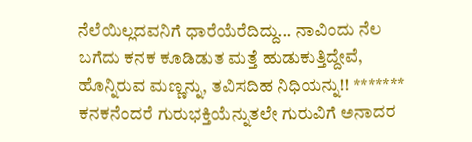ನೆಲೆಯಿಲ್ಲದವನಿಗೆ ಧಾರೆಯೆರೆದಿದ್ದು... ನಾವಿಂದು ನೆಲ ಬಗೆದು ಕನಕ ಕೂಡಿಡುತ ಮತ್ತೆ ಹುಡುಕುತ್ತಿದ್ದೇವೆ, ಹೊನ್ನಿರುವ ಮಣ್ಣನ್ನು, ತವಿಸದಿಹ ನಿಧಿಯನ್ನು!! ******* ಕನಕನೆಂದರೆ ಗುರುಭಕ್ತಿಯೆನ್ನುತಲೇ ಗುರುವಿಗೆ ಅನಾದರ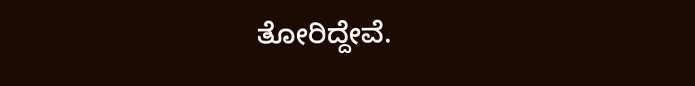ತೋರಿದ್ದೇವೆ.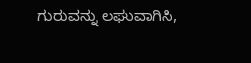ಗುರುವನ್ನು ಲಘುವಾಗಿಸಿ,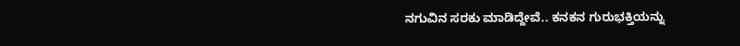ನಗುವಿನ ಸರಕು ಮಾಡಿದ್ದೇವೆ.. ಕನಕನ ಗುರುಭಕ್ತಿಯನ್ನು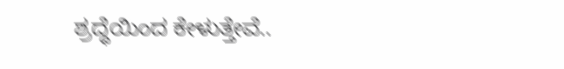ಶ್ರದ್ಧೆಯಿಂದ ಕೇಳುತ್ತೇವೆ..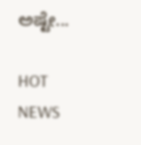ಅಷ್ಟೇ...

HOT NEWS